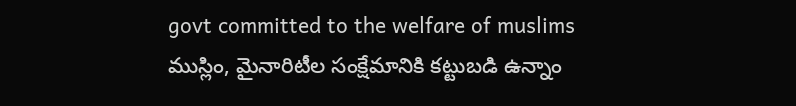govt committed to the welfare of muslims
ముస్లిం, మైనారిటీల సంక్షేమానికి కట్టుబడి ఉన్నాం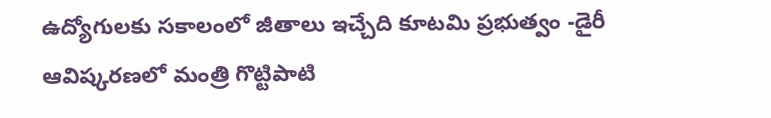ఉద్యోగులకు సకాలంలో జీతాలు ఇచ్చేది కూటమి ప్రభుత్వం -డైరీ ఆవిష్కరణలో మంత్రి గొట్టిపాటి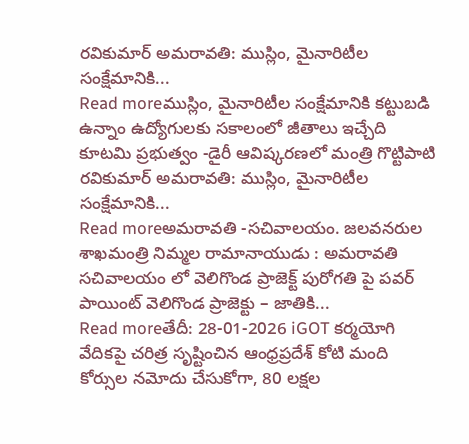రవికుమార్ అమరావతి: ముస్లిం, మైనారిటీల సంక్షేమానికి...
Read moreముస్లిం, మైనారిటీల సంక్షేమానికి కట్టుబడి ఉన్నాం ఉద్యోగులకు సకాలంలో జీతాలు ఇచ్చేది కూటమి ప్రభుత్వం -డైరీ ఆవిష్కరణలో మంత్రి గొట్టిపాటి రవికుమార్ అమరావతి: ముస్లిం, మైనారిటీల సంక్షేమానికి...
Read moreఅమరావతి -సచివాలయం. జలవనరుల శాఖమంత్రి నిమ్మల రామానాయుడు : అమరావతి సచివాలయం లో వెలిగొండ ప్రాజెక్ట్ పురోగతి పై పవర్ పాయింట్ వెలిగొండ ప్రాజెక్టు – జాతికి...
Read moreతేదీ: 28-01-2026 iGOT కర్మయోగి వేదికపై చరిత్ర సృష్టించిన ఆంధ్రప్రదేశ్ కోటి మంది కోర్సుల నమోదు చేసుకోగా, 80 లక్షల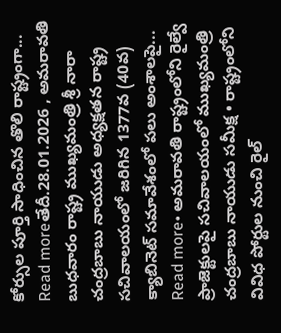కోర్సుల పూర్తి సాధించిన తొలి రాష్ట్రంగా...
Read moreతేదీ.28.01.2026 , అమరావతి బుధవారం రాష్ట్ర ముఖ్యమంత్రి శ్రీ నారా చంద్రబాబు నాయుడు అధ్యక్షతన రాష్ట్ర సచివాలయంలో జరిగిన 1377వ (40వ) క్యాబినెట్ సమావేశంలో పలు అంశాలపై...
Read more• అమరావతి రాష్ట్రంలోని రైల్వే ప్రాజెక్టులపై సచివాలయంలో ముఖ్యమంత్రి చంద్రబాబు నాయుడు సమీక్ష • రాష్ట్రంలోని వివిధ పోర్టుల నుంచి రైల్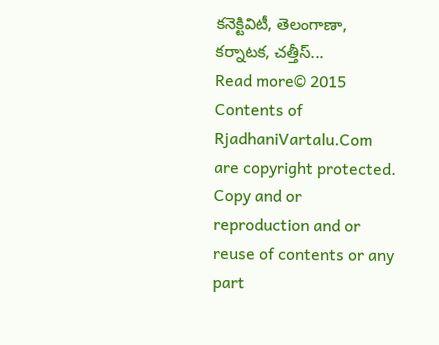కనెక్టివిటీ, తెలంగాణా, కర్నాటక, చత్తీస్...
Read more© 2015 Contents of RjadhaniVartalu.Com are copyright protected. Copy and or reproduction and or reuse of contents or any part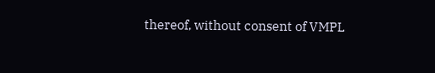thereof, without consent of VMPL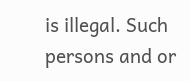is illegal. Such persons and or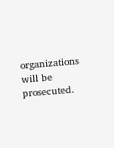organizations will be prosecuted.